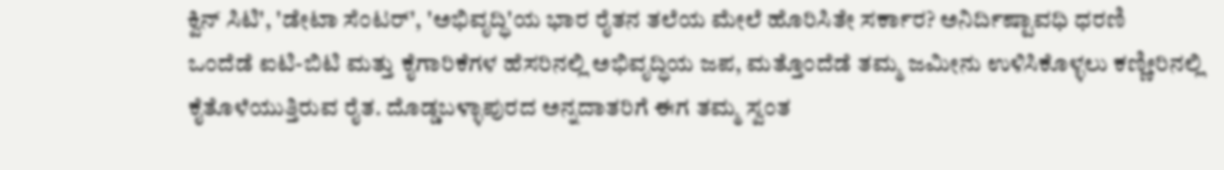ಕ್ವಿನ್ ಸಿಟಿ', 'ಡೇಟಾ ಸೆಂಟರ್', 'ಅಭಿವೃದ್ಧಿ'ಯ ಭಾರ ರೈತನ ತಲೆಯ ಮೇಲೆ ಹೊರಿಸಿತೇ ಸರ್ಕಾರ? ಅನಿರ್ದಿಷ್ಟಾವಧಿ ಧರಣಿ
ಒಂದೆಡೆ ಐಟಿ-ಬಿಟಿ ಮತ್ತು ಕೈಗಾರಿಕೆಗಳ ಹೆಸರಿನಲ್ಲಿ ಅಭಿವೃದ್ಧಿಯ ಜಪ, ಮತ್ತೊಂದೆಡೆ ತಮ್ಮ ಜಮೀನು ಉಳಿಸಿಕೊಳ್ಳಲು ಕಣ್ಣೀರಿನಲ್ಲಿ ಕೈತೊಳೆಯುತ್ತಿರುವ ರೈತ. ದೊಡ್ಡಬಳ್ಳಾಪುರದ ಅನ್ನದಾತರಿಗೆ ಈಗ ತಮ್ಮ ಸ್ವಂತ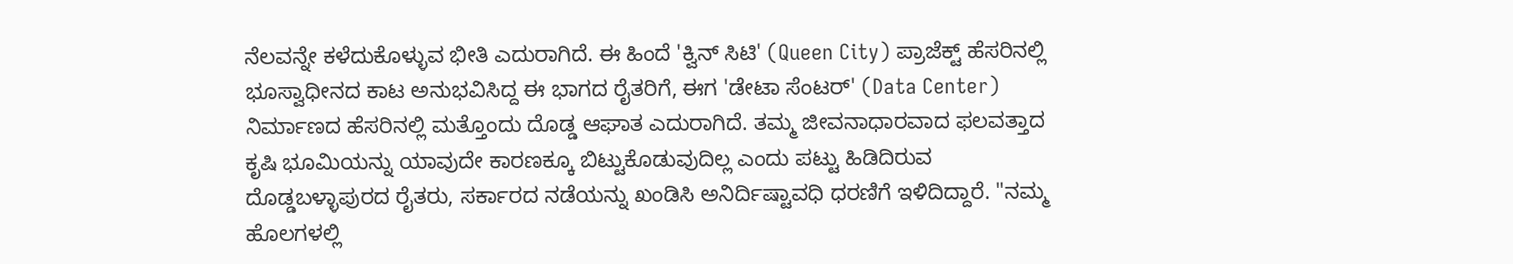ನೆಲವನ್ನೇ ಕಳೆದುಕೊಳ್ಳುವ ಭೀತಿ ಎದುರಾಗಿದೆ. ಈ ಹಿಂದೆ 'ಕ್ವಿನ್ ಸಿಟಿ' (Queen City) ಪ್ರಾಜೆಕ್ಟ್ ಹೆಸರಿನಲ್ಲಿ ಭೂಸ್ವಾಧೀನದ ಕಾಟ ಅನುಭವಿಸಿದ್ದ ಈ ಭಾಗದ ರೈತರಿಗೆ, ಈಗ 'ಡೇಟಾ ಸೆಂಟರ್' (Data Center) ನಿರ್ಮಾಣದ ಹೆಸರಿನಲ್ಲಿ ಮತ್ತೊಂದು ದೊಡ್ಡ ಆಘಾತ ಎದುರಾಗಿದೆ. ತಮ್ಮ ಜೀವನಾಧಾರವಾದ ಫಲವತ್ತಾದ ಕೃಷಿ ಭೂಮಿಯನ್ನು ಯಾವುದೇ ಕಾರಣಕ್ಕೂ ಬಿಟ್ಟುಕೊಡುವುದಿಲ್ಲ ಎಂದು ಪಟ್ಟು ಹಿಡಿದಿರುವ ದೊಡ್ಡಬಳ್ಳಾಪುರದ ರೈತರು, ಸರ್ಕಾರದ ನಡೆಯನ್ನು ಖಂಡಿಸಿ ಅನಿರ್ದಿಷ್ಟಾವಧಿ ಧರಣಿಗೆ ಇಳಿದಿದ್ದಾರೆ. "ನಮ್ಮ ಹೊಲಗಳಲ್ಲಿ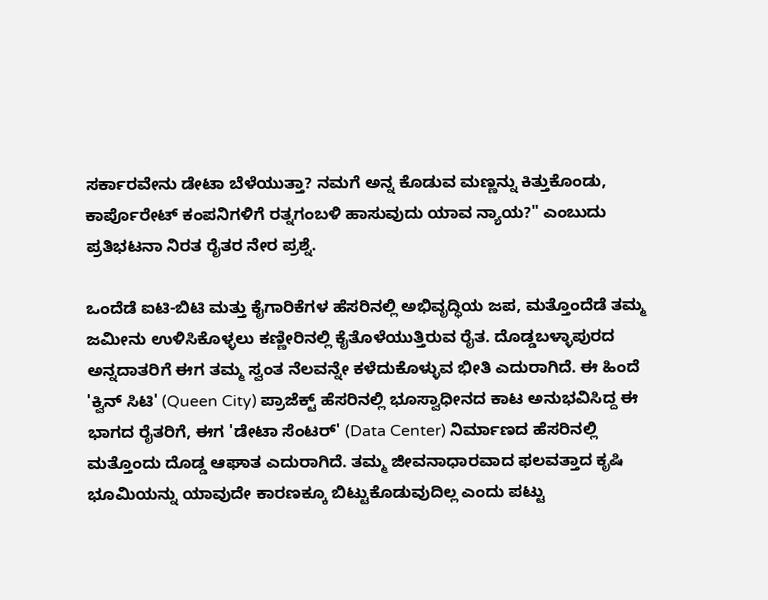ಸರ್ಕಾರವೇನು ಡೇಟಾ ಬೆಳೆಯುತ್ತಾ? ನಮಗೆ ಅನ್ನ ಕೊಡುವ ಮಣ್ಣನ್ನು ಕಿತ್ತುಕೊಂಡು, ಕಾರ್ಪೊರೇಟ್ ಕಂಪನಿಗಳಿಗೆ ರತ್ನಗಂಬಳಿ ಹಾಸುವುದು ಯಾವ ನ್ಯಾಯ?" ಎಂಬುದು ಪ್ರತಿಭಟನಾ ನಿರತ ರೈತರ ನೇರ ಪ್ರಶ್ನೆ.

ಒಂದೆಡೆ ಐಟಿ-ಬಿಟಿ ಮತ್ತು ಕೈಗಾರಿಕೆಗಳ ಹೆಸರಿನಲ್ಲಿ ಅಭಿವೃದ್ಧಿಯ ಜಪ, ಮತ್ತೊಂದೆಡೆ ತಮ್ಮ ಜಮೀನು ಉಳಿಸಿಕೊಳ್ಳಲು ಕಣ್ಣೀರಿನಲ್ಲಿ ಕೈತೊಳೆಯುತ್ತಿರುವ ರೈತ. ದೊಡ್ಡಬಳ್ಳಾಪುರದ ಅನ್ನದಾತರಿಗೆ ಈಗ ತಮ್ಮ ಸ್ವಂತ ನೆಲವನ್ನೇ ಕಳೆದುಕೊಳ್ಳುವ ಭೀತಿ ಎದುರಾಗಿದೆ. ಈ ಹಿಂದೆ 'ಕ್ವಿನ್ ಸಿಟಿ' (Queen City) ಪ್ರಾಜೆಕ್ಟ್ ಹೆಸರಿನಲ್ಲಿ ಭೂಸ್ವಾಧೀನದ ಕಾಟ ಅನುಭವಿಸಿದ್ದ ಈ ಭಾಗದ ರೈತರಿಗೆ, ಈಗ 'ಡೇಟಾ ಸೆಂಟರ್' (Data Center) ನಿರ್ಮಾಣದ ಹೆಸರಿನಲ್ಲಿ ಮತ್ತೊಂದು ದೊಡ್ಡ ಆಘಾತ ಎದುರಾಗಿದೆ. ತಮ್ಮ ಜೀವನಾಧಾರವಾದ ಫಲವತ್ತಾದ ಕೃಷಿ ಭೂಮಿಯನ್ನು ಯಾವುದೇ ಕಾರಣಕ್ಕೂ ಬಿಟ್ಟುಕೊಡುವುದಿಲ್ಲ ಎಂದು ಪಟ್ಟು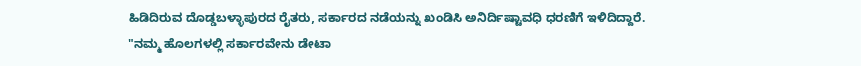ಹಿಡಿದಿರುವ ದೊಡ್ಡಬಳ್ಳಾಪುರದ ರೈತರು, ಸರ್ಕಾರದ ನಡೆಯನ್ನು ಖಂಡಿಸಿ ಅನಿರ್ದಿಷ್ಟಾವಧಿ ಧರಣಿಗೆ ಇಳಿದಿದ್ದಾರೆ. "ನಮ್ಮ ಹೊಲಗಳಲ್ಲಿ ಸರ್ಕಾರವೇನು ಡೇಟಾ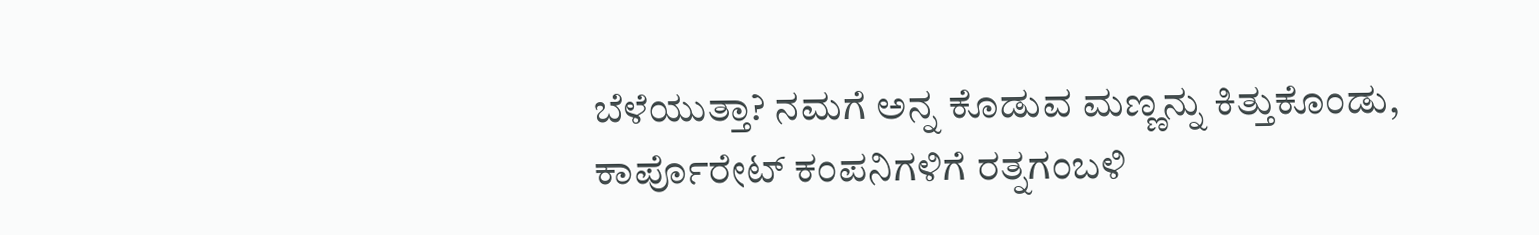ಬೆಳೆಯುತ್ತಾ? ನಮಗೆ ಅನ್ನ ಕೊಡುವ ಮಣ್ಣನ್ನು ಕಿತ್ತುಕೊಂಡು, ಕಾರ್ಪೊರೇಟ್ ಕಂಪನಿಗಳಿಗೆ ರತ್ನಗಂಬಳಿ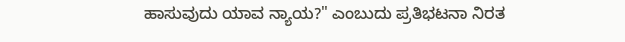ಹಾಸುವುದು ಯಾವ ನ್ಯಾಯ?" ಎಂಬುದು ಪ್ರತಿಭಟನಾ ನಿರತ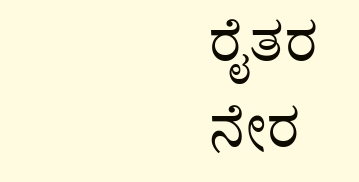ರೈತರ ನೇರ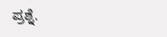ಪ್ರಶ್ನೆ.